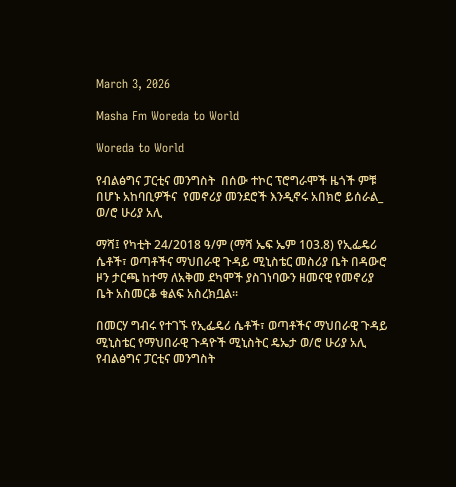March 3, 2026

Masha Fm Woreda to World

Woreda to World

የብልፅግና ፓርቲና መንግስት  በሰው ተኮር ፕሮግራሞች ዜጎች ምቹ በሆኑ አከባቢዎችና  የመኖሪያ መንደሮች እንዲኖሩ አበክሮ ይሰራል_ ወ/ሮ ሁሪያ አሊ

ማሻ፤ የካቲት 24/2018 ዓ/ም (ማሻ ኤፍ ኤም 103.8) የኢፌዴሪ ሴቶች፣ ወጣቶችና ማህበራዊ ጉዳይ ሚኒስቴር መስሪያ ቤት በዳውሮ ዞን ታርጫ ከተማ ለአቅመ ደካሞች ያስገነባውን ዘመናዊ የመኖሪያ ቤት አስመርቆ ቁልፍ አስረክቧል።

በመርሃ ግብሩ የተገኙ የኢፌዴሪ ሴቶች፣ ወጣቶችና ማህበራዊ ጉዳይ ሚኒስቴር የማህበራዊ ጉዳዮች ሚኒስትር ዴኤታ ወ/ሮ ሁሪያ አሊ የብልፅግና ፓርቲና መንግስት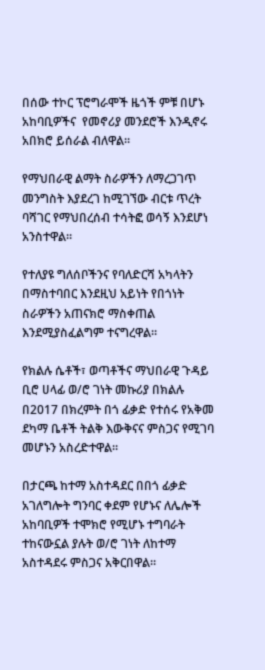በሰው ተኮር ፕሮግራሞች ዜጎች ምቹ በሆኑ አከባቢዎችና  የመኖሪያ መንደሮች እንዲኖሩ አበክሮ ይሰራል ብለዋል።

የማህበራዊ ልማት ስራዎችን ለማረጋገጥ መንግስት እያደረገ ከሚገኘው ብርቱ ጥረት ባሻገር የማህበረሰብ ተሳትፎ ወሳኝ እንደሆነ አንስተዋል።

የተለያዩ ግለሰቦችንና የባለድርሻ አካላትን በማስተባበር እንደዚህ አይነት የበጎነት ስራዎችን አጠናክሮ ማስቀጠል እንደሚያስፈልግም ተናግረዋል።

የክልሉ ሴቶች፣ ወጣቶችና ማህበራዊ ጉዳይ ቢሮ ሀላፊ ወ/ሮ ገነት መኩሪያ በክልሉ በ2017 በክረምት በጎ ፊቃድ የተሰሩ የአቅመ ደካማ ቤቶች ትልቅ እውቅናና ምስጋና የሚገባ መሆኑን አስረድተዋል።

በታርጫ ከተማ አስተዳደር በበጎ ፊቃድ አገለግሎት ግንባር ቀደም የሆኑና ለሌሎች አከባቢዎች ተሞክሮ የሚሆኑ ተግባራት ተከናውኗል ያሉት ወ/ሮ ገነት ለከተማ አስተዳደሩ ምስጋና አቅርበዋል።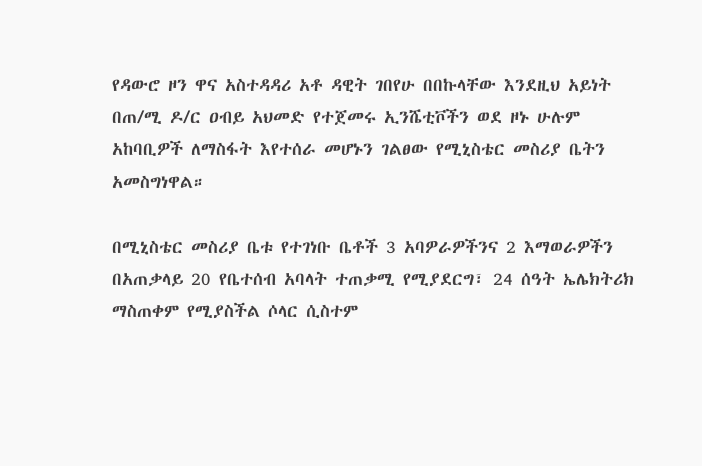የዳውሮ ዞን ዋና አስተዳዳሪ አቶ ዳዊት ገበየሁ በበኩላቸው እንደዚህ አይነት በጠ/ሚ ዶ/ር ዐብይ አህመድ የተጀመሩ ኢንሼቲቮችን ወደ ዞኑ ሁሉም አከባቢዎች ለማስፋት እየተሰራ መሆኑን ገልፀው የሚኒስቴር መስሪያ ቤትን አመስግነዋል።

በሚኒስቴር መስሪያ ቤቱ የተገነቡ ቤቶች 3 አባዎራዎችንና 2 እማወራዎችን በአጠቃላይ 20 የቤተሰብ አባላት ተጠቃሚ የሚያደርግ፣ 24 ሰዓት ኤሌክትሪክ ማስጠቀም የሚያስችል ሶላር ሲስተም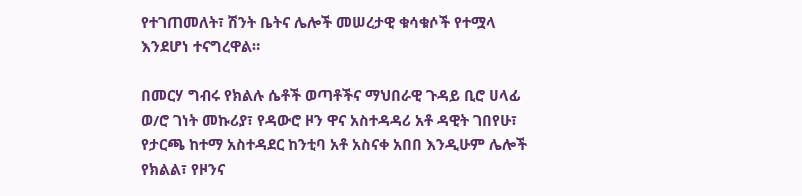የተገጠመለት፣ ሽንት ቤትና ሌሎች መሠረታዊ ቁሳቁሶች የተሟላ እንደሆነ ተናግረዋል።

በመርሃ ግብሩ የክልሉ ሴቶች ወጣቶችና ማህበራዊ ጉዳይ ቢሮ ሀላፊ ወ/ሮ ገነት መኩሪያ፣ የዳውሮ ዞን ዋና አስተዳዳሪ አቶ ዳዊት ገበየሁ፣ የታርጫ ከተማ አስተዳደር ከንቲባ አቶ አስናቀ አበበ እንዲሁም ሌሎች የክልል፣ የዞንና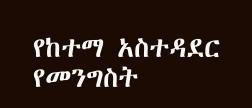የከተማ አስተዳደር የመንግስት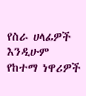የስራ ሀላፊዎች እንዲሁም የከተማ ነዋሪዎች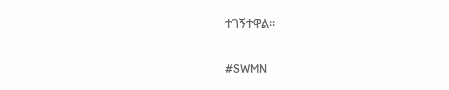ተገኝተዋል።

#SWMN